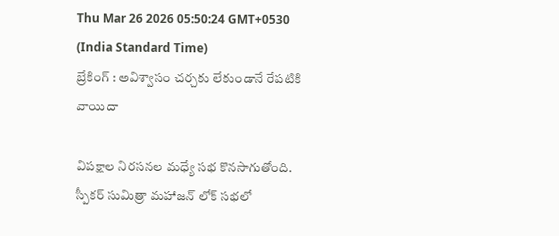Thu Mar 26 2026 05:50:24 GMT+0530 (India Standard Time)
బ్రేకింగ్ : అవిశ్వాసం చర్చకు లేకుండానే రేపటికి వాయిదా

విపక్షాల నిరసనల మధ్యే సభ కొనసాగుతోంది. స్పీకర్ సుమిత్రా మహాజన్ లోక్ సభలో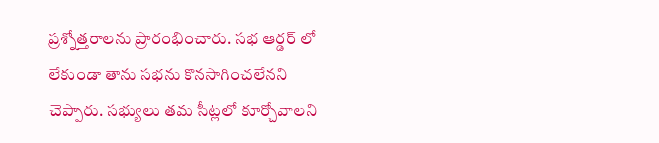ప్రశ్నోత్తరాలను ప్రారంభించారు. సభ ఆర్డర్ లో లేకుండా తాను సభను కొనసాగించలేనని చెప్పారు. సభ్యులు తమ సీట్లలో కూర్చోవాలని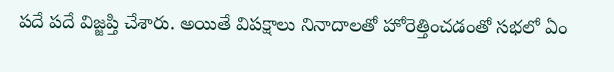పదే పదే విజ్జప్తి చేశారు. అయితే విపక్షాలు నినాదాలతో హోరెత్తించడంతో సభలో ఏం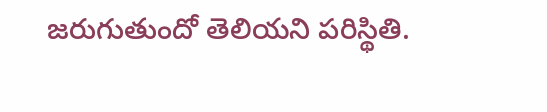జరుగుతుందో తెలియని పరిస్థితి.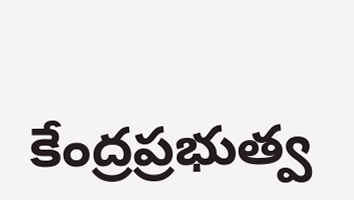కేంద్రప్రభుత్వ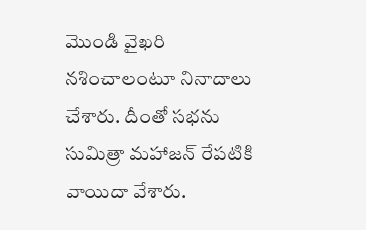మొండి వైఖరి నశించాలంటూ నినాదాలు చేశారు. దీంతో సభను సుమిత్రా మహాజన్ రేపటికి వాయిదా వేశారు.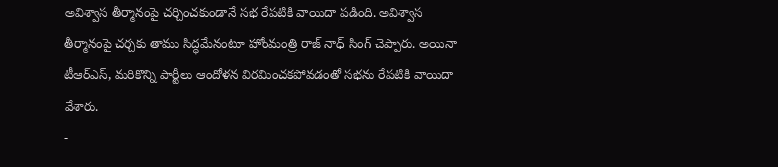అవిశ్వాస తీర్మానంపై చర్చించకుండానే సభ రేపటికి వాయిదా పడింది. అవిశ్వాస తీర్మానంపై చర్చకు తాము సిద్ధమేనంటూ హోంమంత్రి రాజ్ నాధ్ సింగ్ చెప్పారు. అయినా టీఆర్ఎస్, మరికొన్ని పార్టీలు ఆందోళన విరమించకపోవడంతో సభను రేపటికి వాయిదా వేశారు.
-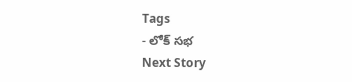Tags
- లోక్ సభ
Next Story